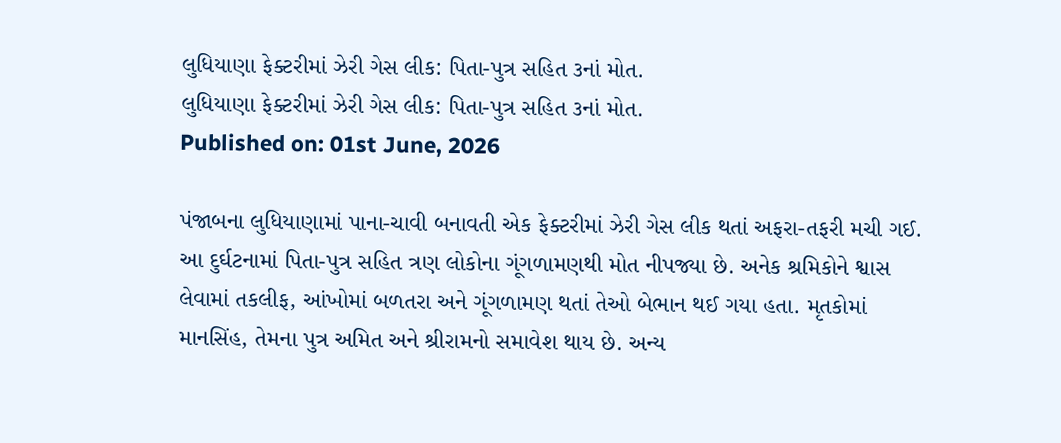લુધિયાણા ફેક્ટરીમાં ઝેરી ગેસ લીક: પિતા-પુત્ર સહિત ૩નાં મોત.
લુધિયાણા ફેક્ટરીમાં ઝેરી ગેસ લીક: પિતા-પુત્ર સહિત ૩નાં મોત.
Published on: 01st June, 2026

પંજાબના લુધિયાણામાં પાના-ચાવી બનાવતી એક ફેક્ટરીમાં ઝેરી ગેસ લીક થતાં અફરા-તફરી મચી ગઈ. આ દુર્ઘટનામાં પિતા-પુત્ર સહિત ત્રણ લોકોના ગૂંગળામણથી મોત નીપજ્યા છે. અનેક શ્રમિકોને શ્વાસ લેવામાં તકલીફ, આંખોમાં બળતરા અને ગૂંગળામણ થતાં તેઓ બેભાન થઈ ગયા હતા. મૃતકોમાં માનસિંહ, તેમના પુત્ર અમિત અને શ્રીરામનો સમાવેશ થાય છે. અન્ય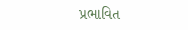પ્રભાવિત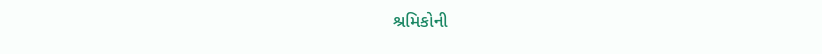શ્રમિકોની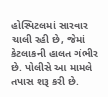હોસ્પિટલમાં સારવાર ચાલી રહી છે, જેમાં કેટલાકની હાલત ગંભીર છે. પોલીસે આ મામલે તપાસ શરૂ કરી છે.